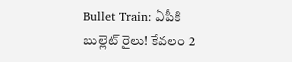Bullet Train: ఏపీకి బుల్లెట్ రైలు! కేవలం 2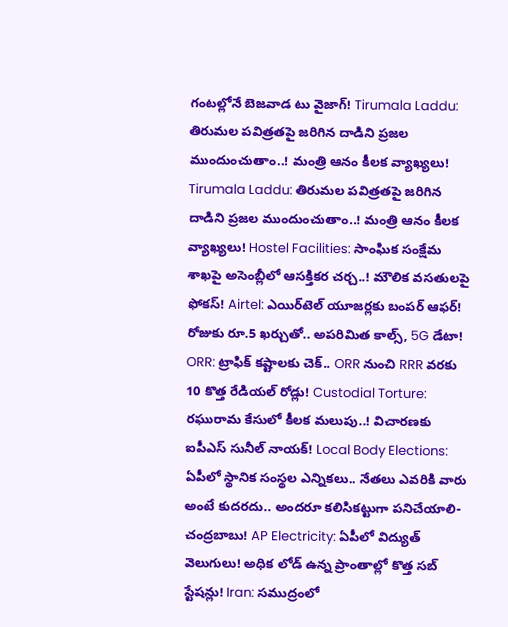గంటల్లోనే బెజవాడ టు వైజాగ్! Tirumala Laddu: తిరుమల పవిత్రతపై జరిగిన దాడిని ప్రజల ముందుంచుతాం..! మంత్రి ఆనం కీలక వ్యాఖ్యలు! Tirumala Laddu: తిరుమల పవిత్రతపై జరిగిన దాడిని ప్రజల ముందుంచుతాం..! మంత్రి ఆనం కీలక వ్యాఖ్యలు! Hostel Facilities: సాంఘిక సంక్షేమ శాఖపై అసెంబ్లీలో ఆసక్తికర చర్చ..! మౌలిక వసతులపై ఫోకస్! Airtel: ఎయిర్‌టెల్ యూజర్లకు బంపర్ ఆఫర్! రోజుకు రూ.5 ఖర్చుతో.. అపరిమిత కాల్స్, 5G డేటా! ORR: ట్రాఫిక్ కష్టాలకు చెక్.. ORR నుంచి RRR వరకు 10 కొత్త రేడియల్ రోడ్లు! Custodial Torture: రఘురామ కేసులో కీలక మలుపు..! విచారణకు ఐపీఎస్ సునీల్ నాయక్! Local Body Elections: ఏపీలో స్థానిక సంస్థల ఎన్నికలు.. నేతలు ఎవరికి వారు అంటే కుదరదు.. అందరూ కలిసికట్టుగా పనిచేయాలి- చంద్రబాబు! AP Electricity: ఏపీలో విద్యుత్ వెలుగులు! అధిక లోడ్ ఉన్న ప్రాంతాల్లో కొత్త సబ్ స్టేషన్లు! Iran: సముద్రంలో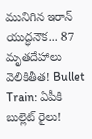మునిగిన ఇరాన్ యుద్ధనౌక... 87 మృతదేహాలు వెలికితీత! Bullet Train: ఏపీకి బుల్లెట్ రైలు!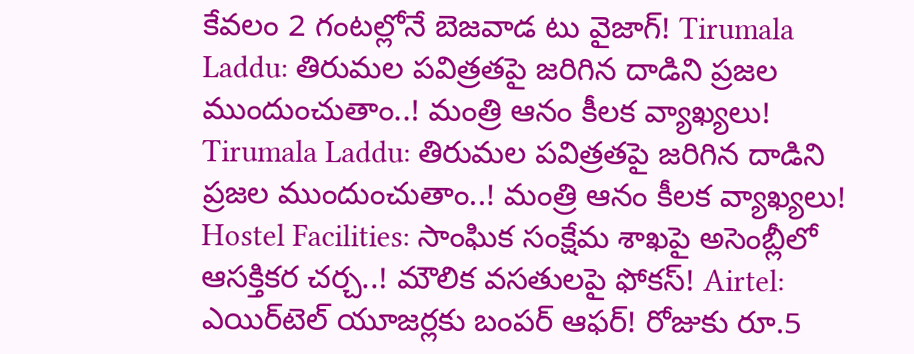కేవలం 2 గంటల్లోనే బెజవాడ టు వైజాగ్! Tirumala Laddu: తిరుమల పవిత్రతపై జరిగిన దాడిని ప్రజల ముందుంచుతాం..! మంత్రి ఆనం కీలక వ్యాఖ్యలు! Tirumala Laddu: తిరుమల పవిత్రతపై జరిగిన దాడిని ప్రజల ముందుంచుతాం..! మంత్రి ఆనం కీలక వ్యాఖ్యలు! Hostel Facilities: సాంఘిక సంక్షేమ శాఖపై అసెంబ్లీలో ఆసక్తికర చర్చ..! మౌలిక వసతులపై ఫోకస్! Airtel: ఎయిర్‌టెల్ యూజర్లకు బంపర్ ఆఫర్! రోజుకు రూ.5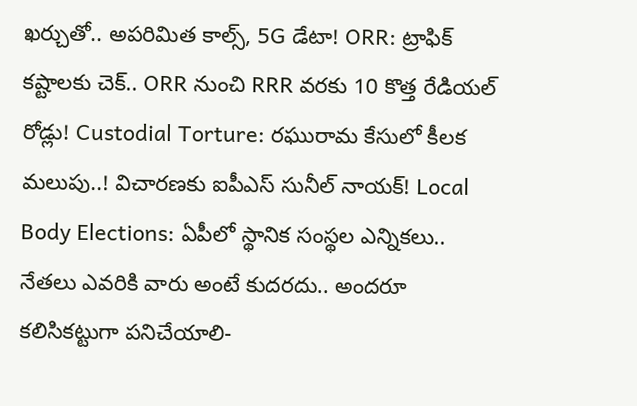ఖర్చుతో.. అపరిమిత కాల్స్, 5G డేటా! ORR: ట్రాఫిక్ కష్టాలకు చెక్.. ORR నుంచి RRR వరకు 10 కొత్త రేడియల్ రోడ్లు! Custodial Torture: రఘురామ కేసులో కీలక మలుపు..! విచారణకు ఐపీఎస్ సునీల్ నాయక్! Local Body Elections: ఏపీలో స్థానిక సంస్థల ఎన్నికలు.. నేతలు ఎవరికి వారు అంటే కుదరదు.. అందరూ కలిసికట్టుగా పనిచేయాలి-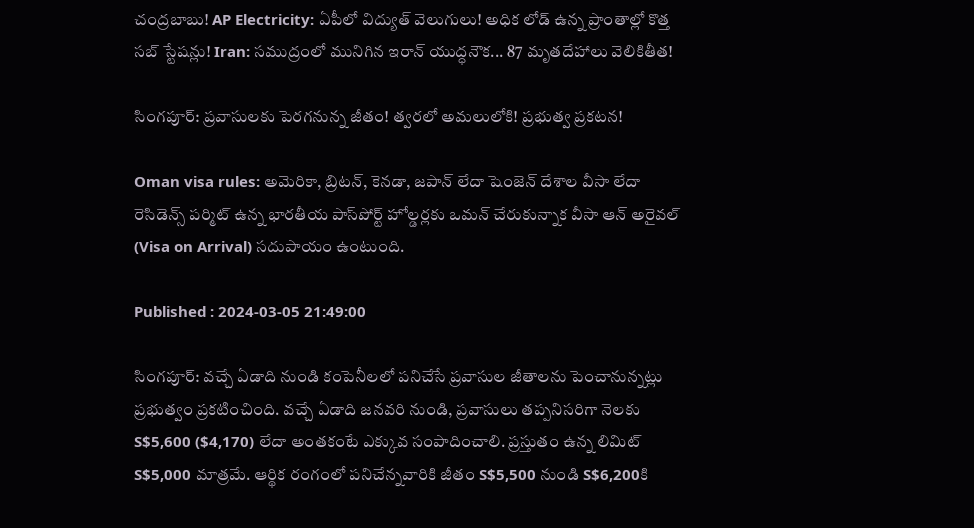చంద్రబాబు! AP Electricity: ఏపీలో విద్యుత్ వెలుగులు! అధిక లోడ్ ఉన్న ప్రాంతాల్లో కొత్త సబ్ స్టేషన్లు! Iran: సముద్రంలో మునిగిన ఇరాన్ యుద్ధనౌక... 87 మృతదేహాలు వెలికితీత!

సింగపూర్: ప్రవాసులకు పెరగనున్న జీతం! త్వరలో అమలులోకి! ప్రభుత్వ ప్రకటన!

Oman visa rules: అమెరికా, బ్రిటన్, కెనడా, జపాన్ లేదా షెంజెన్ దేశాల వీసా లేదా రెసిడెన్స్ పర్మిట్ ఉన్న భారతీయ పాస్‌పోర్ట్ హోల్డర్లకు ఒమన్ చేరుకున్నాక వీసా ఆన్ అరైవల్ (Visa on Arrival) సదుపాయం ఉంటుంది.

Published : 2024-03-05 21:49:00

సింగపూర్: వచ్చే ఏడాది నుండి కంపెనీలలో పనిచేసే ప్రవాసుల జీతాలను పెంచానున్నట్లు ప్రభుత్వం ప్రకటించింది. వచ్చే ఏడాది జనవరి నుండి, ప్రవాసులు తప్పనిసరిగా నెలకు S$5,600 ($4,170) లేదా అంతకంటే ఎక్కువ సంపాదించాలి. ప్రస్తుతం ఉన్న లిమిట్ S$5,000 మాత్రమే. ఆర్థిక రంగంలో పనిచేన్నవారికి జీతం S$5,500 నుండి S$6,200కి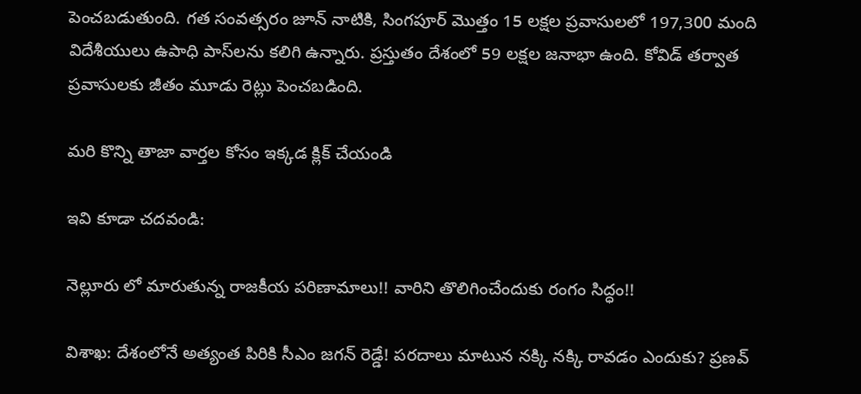పెంచబడుతుంది. గత సంవత్సరం జూన్ నాటికి, సింగపూర్ మొత్తం 15 లక్షల ప్రవాసులలో 197,300 మంది విదేశీయులు ఉపాధి పాస్‌లను కలిగి ఉన్నారు. ప్రస్తుతం దేశంలో 59 లక్షల జనాభా ఉంది. కోవిడ్ తర్వాత ప్రవాసులకు జీతం మూడు రెట్లు పెంచబడింది.

మరి కొన్ని తాజా వార్తల కోసం ఇక్కడ క్లిక్ చేయండి

ఇవి కూడా చదవండి:

నెల్లూరు లో మారుతున్న రాజకీయ పరిణామాలు!! వారిని తొలిగించేందుకు రంగం సిద్ధం!!

విశాఖ: దేశంలోనే అత్యంత పిరికి సీఎం జగన్ రెడ్డే! పరదాలు మాటున నక్కి నక్కి రావడం ఎందుకు? ప్రణవ్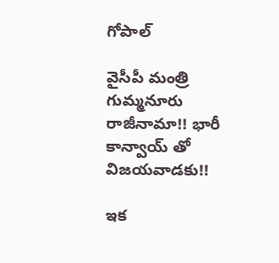గోపాల్

వైసీపీ మంత్రి గుమ్మనూరు రాజీనామా!! భారీ కాన్వాయ్ తో విజయవాడకు!!

ఇక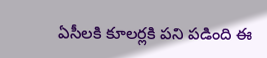ఏసీలకి కూలర్లకి పని పడింది ఈ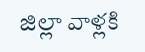జిల్లా వాళ్లకి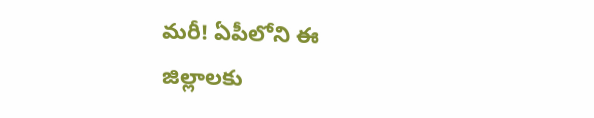మరీ! ఏపీలోని ఈ జిల్లాలకు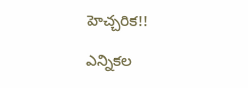హెచ్చరిక!!

ఎన్నికల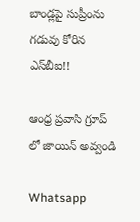బాండ్లపై సుప్రీంను గడువు కోరిన ఎస్‍బీఐ!!

ఆంధ్ర ప్రవాసి గ్రూప్ లో జాయిన్ అవ్వండి

Whatsapp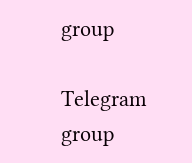group

Telegram group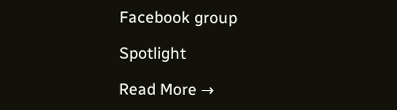Facebook group

Spotlight

Read More →